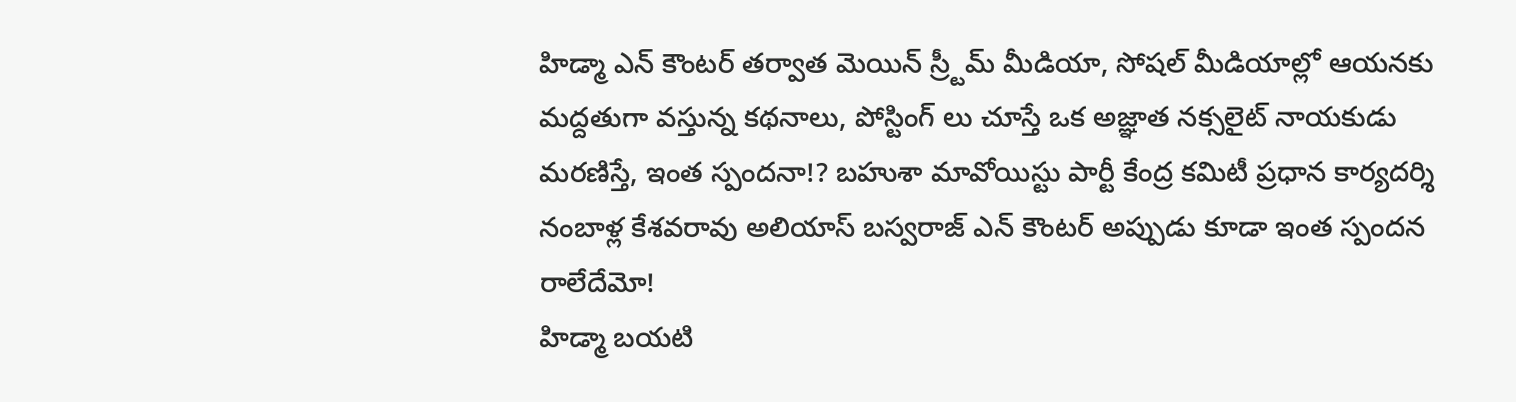హిడ్మా ఎన్ కౌంటర్ తర్వాత మెయిన్ స్ర్టీమ్ మీడియా, సోషల్ మీడియాల్లో ఆయనకు మద్దతుగా వస్తున్న కథనాలు, పోస్టింగ్ లు చూస్తే ఒక అజ్ఞాత నక్సలైట్ నాయకుడు మరణిస్తే, ఇంత స్పందనా!? బహుశా మావోయిస్టు పార్టీ కేంద్ర కమిటీ ప్రధాన కార్యదర్శి నంబాళ్ల కేశవరావు అలియాస్ బస్వరాజ్ ఎన్ కౌంటర్ అప్పుడు కూడా ఇంత స్పందన రాలేదేమో!
హిడ్మా బయటి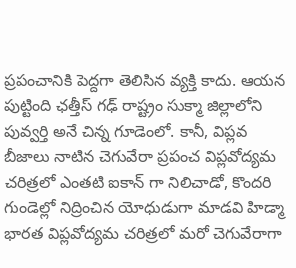ప్రపంచానికి పెద్దగా తెలిసిన వ్యక్తి కాదు. ఆయన పుట్టింది ఛత్తీస్ గఢ్ రాష్ట్రం సుక్మా జిల్లాలోని పువ్వర్తి అనే చిన్న గూడెంలో. కానీ, విప్లవ బీజాలు నాటిన చెగువేరా ప్రపంచ విప్లవోద్యమ చరిత్రలో ఎంతటి ఐకాన్ గా నిలిచాడో, కొందరి గుండెల్లో నిద్రించిన యోధుడుగా మాడవి హిడ్మా భారత విప్లవోద్యమ చరిత్రలో మరో చెగువేరాగా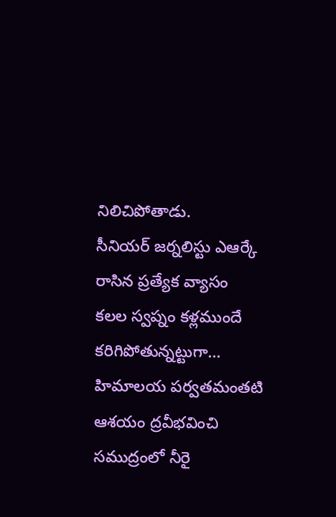నిలిచిపోతాడు.
సీనియర్ జర్నలిస్టు ఎఆర్కే రాసిన ప్రత్యేక వ్యాసం
కలల స్వప్నం కళ్లముందే కరిగిపోతున్నట్టుగా… హిమాలయ పర్వతమంతటి ఆశయం ద్రవీభవించి సముద్రంలో నీరై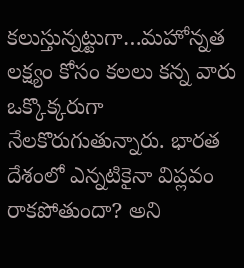కలుస్తున్నట్టుగా…మహోన్నత లక్ష్యం కోసం కలలు కన్న వారు ఒక్కొక్కరుగా నేలకొరుగుతున్నారు. భారత దేశంలో ఎన్నటికైనా విప్లవం రాకపోతుందా? అని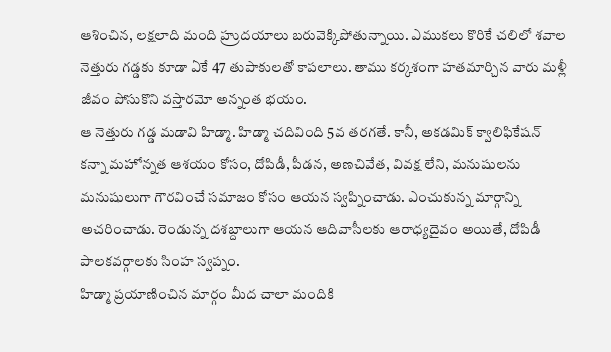ఆశించిన, లక్షలాది మంది హ్రుదయాలు బరువెక్కిపోతున్నాయి. ఎముకలు కొరికే చలిలో శవాల నెత్తురు గడ్డకు కూడా ఏకే 47 తుపాకులతో కాపలాలు. తాము కర్కశంగా హతమార్చిన వారు మళ్లీ జీవం పోసుకొని వస్తారమో అన్నంత భయం.
ఆ నెత్తురు గడ్డ మడావి హిడ్మా. హిడ్మా చదివింది 5వ తరగతే. కానీ, అకడమిక్ క్వాలిఫికేషన్ కన్నా మహోన్నత ఆశయం కోసం, దోపిడీ, పీడన, అణచివేత, వివక్ష లేని, మనుషులను మనుషులుగా గౌరవించే సమాజం కోసం ఆయన స్వప్నించాడు. ఎంచుకున్న మార్గాన్ని అచరించాడు. రెండున్న దశబ్దాలుగా ఆయన ఆదివాసీలకు ఆరాధ్యదైవం అయితే, దోపిడీ పాలకవర్గాలకు సింహ స్వప్నం.
హిడ్మా ప్రయాణించిన మార్గం మీద చాలా మందికి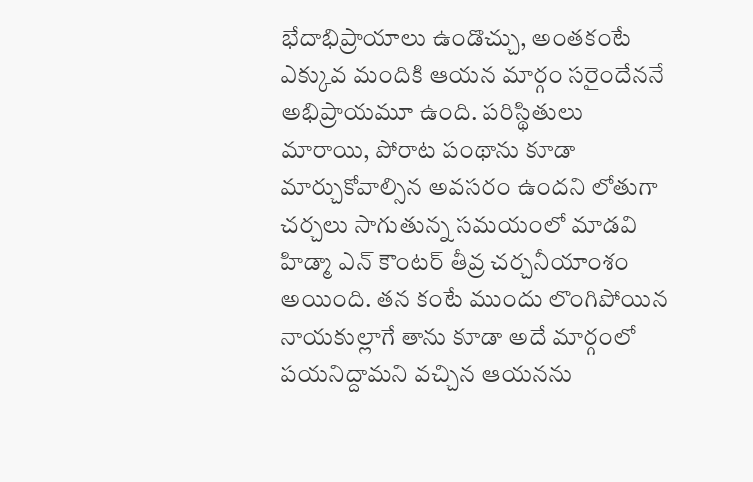భేదాభిప్రాయాలు ఉండొచ్చు, అంతకంటే ఎక్కువ మందికి ఆయన మార్గం సరైందేననే అభిప్రాయమూ ఉంది. పరిస్థితులు మారాయి, పోరాట పంథాను కూడా మార్చుకోవాల్సిన అవసరం ఉందని లోతుగా చర్చలు సాగుతున్న సమయంలో మాడవి హిడ్మా ఎన్ కౌంటర్ తీవ్ర చర్చనీయాంశం అయింది. తన కంటే ముందు లొంగిపోయిన నాయకుల్లాగే తాను కూడా అదే మార్గంలో పయనిద్దామని వచ్చిన ఆయనను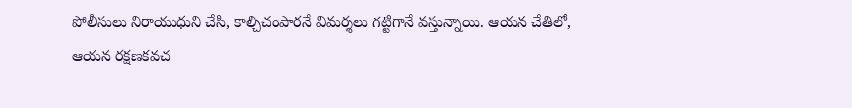పోలీసులు నిరాయుధుని చేసి, కాల్చిచంపారనే విమర్శలు గట్టిగానే వస్తున్నాయి. ఆయన చేతిలో, ఆయన రక్షణకవచ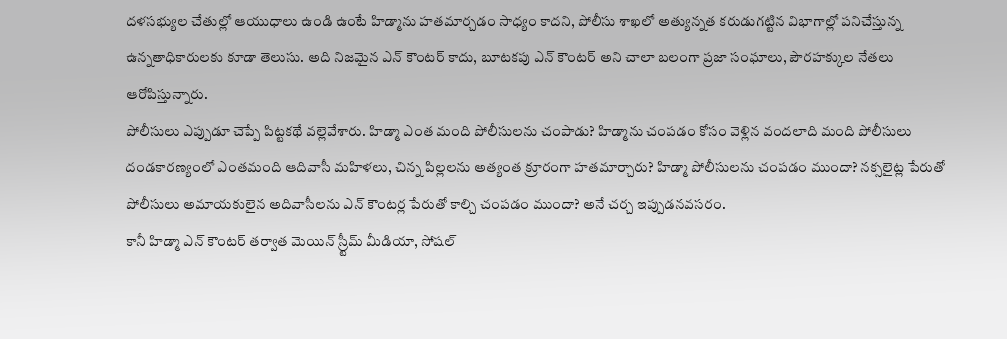దళసభ్యుల చేతుల్లో ఆయుధాలు ఉండి ఉంటే హిడ్మాను హతమార్చడం సాధ్యం కాదని, పోలీసు శాఖలో అత్యున్నత కరుడుగట్టిన విభాగాల్లో పనిచేస్తున్న ఉన్నతాధికారులకు కూడా తెలుసు. అది నిజమైన ఎన్ కౌంటర్ కాదు, బూటకపు ఎన్ కౌంటర్ అని చాలా బలంగా ప్రజా సంఘాలు, పౌరహక్కుల నేతలు ఆరోపిస్తున్నారు.
పోలీసులు ఎప్పుడూ చెప్పే పిట్టకథే వల్లెవేశారు. హిడ్మా ఎంత మంది పోలీసులను చంపాడు? హిడ్మాను చంపడం కోసం వెళ్లిన వందలాది మంది పోలీసులు దండకారణ్యంలో ఎంతమంది ఆదివాసీ మహిళలు, చిన్న పిల్లలను అత్యంత క్రూరంగా హతమార్చారు? హిడ్మా పోలీసులను చంపడం ముందా? నక్సలైట్ల పేరుతో పోలీసులు అమాయకులైన అదివాసీలను ఎన్ కౌంటర్ల పేరుతో కాల్చి చంపడం ముందా? అనే చర్చ ఇప్పుడనవసరం.
కానీ హిడ్మా ఎన్ కౌంటర్ తర్వాత మెయిన్ స్ర్టీమ్ మీడియా, సోషల్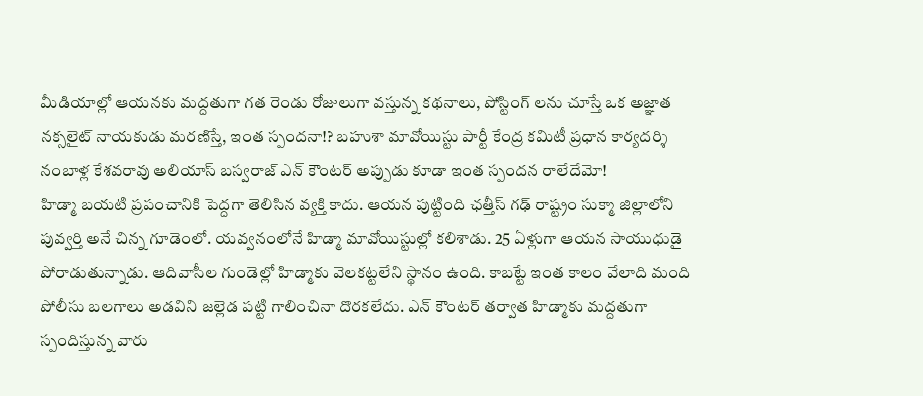మీడియాల్లో ఆయనకు మద్దతుగా గత రెండు రోజులుగా వస్తున్న కథనాలు, పోస్టింగ్ లను చూస్తే ఒక అజ్ఞాత నక్సలైట్ నాయకుడు మరణిస్తే, ఇంత స్పందనా!? బహుశా మావోయిస్టు పార్టీ కేంద్ర కమిటీ ప్రధాన కార్యదర్శి నంబాళ్ల కేశవరావు అలియాస్ బస్వరాజ్ ఎన్ కౌంటర్ అప్పుడు కూడా ఇంత స్పందన రాలేదేమో!
హిడ్మా బయటి ప్రపంచానికి పెద్దగా తెలిసిన వ్యక్తి కాదు. ఆయన పుట్టింది ఛత్తీస్ గఢ్ రాష్ట్రం సుక్మా జిల్లాలోని పువ్వర్తి అనే చిన్న గూడెంలో. యవ్వనంలోనే హిడ్మా మావోయిస్టుల్లో కలిశాడు. 25 ఏళ్లుగా ఆయన సాయుధుడై పోరాడుతున్నాడు. ఆదివాసీల గుండెల్లో హిడ్మాకు వెలకట్టలేని స్థానం ఉంది. కాబట్టే ఇంత కాలం వేలాది మంది పోలీసు బలగాలు అడవిని జల్లెడ పట్టి గాలించినా దొరకలేదు. ఎన్ కౌంటర్ తర్వాత హిడ్మాకు మద్దతుగా స్పందిస్తున్న వారు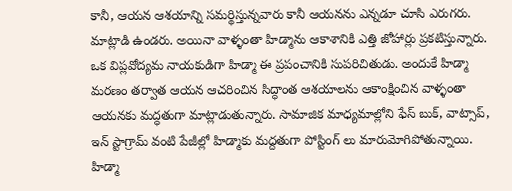కానీ, ఆయన ఆశయాన్ని సమర్థిస్తున్నవారు కానీ ఆయనను ఎన్నడూ చూసి ఎరుగరు. మాట్లాడి ఉండరు. అయినా వాళ్ళంతా హిడ్మాను ఆకాశానికి ఎత్తి జోహార్లు ప్రకటిస్తున్నారు. ఒక విప్లవోద్యమ నాయకుడిగా హిడ్మా ఈ ప్రపంచానికి సుపరిచితుడు. అందుకే హిడ్మా మరణం తర్వాత ఆయన ఆచరించిన సిద్ధాంత ఆశయాలను ఆకాంక్షించిన వాళ్ళంతా ఆయనకు మద్ధతుగా మాట్లాడుతున్నారు. సామాజిక మాధ్యమాల్లోని ఫేస్ బుక్, వాట్సాప్, ఇన్ స్టాగ్రామ్ వంటి పేజీల్లో హిడ్మాకు మద్దతుగా పోస్టింగ్ లు మారుమోగిపోతున్నాయి. హిడ్మా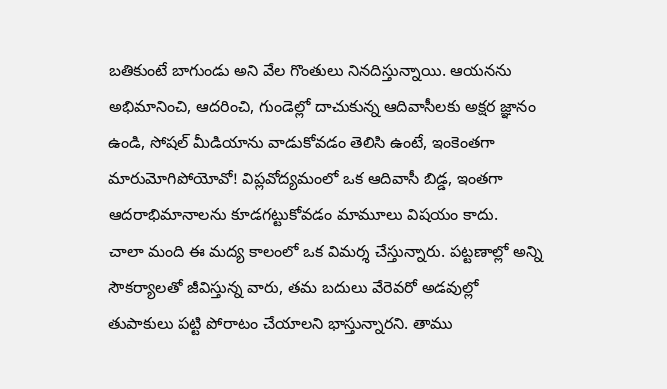బతికుంటే బాగుండు అని వేల గొంతులు నినదిస్తున్నాయి. ఆయనను అభిమానించి, ఆదరించి, గుండెల్లో దాచుకున్న ఆదివాసీలకు అక్షర జ్ఞానం ఉండి, సోషల్ మీడియాను వాడుకోవడం తెలిసి ఉంటే, ఇంకెంతగా మారుమోగిపోయోవో! విప్లవోద్యమంలో ఒక ఆదివాసీ బిడ్డ, ఇంతగా ఆదరాభిమానాలను కూడగట్టుకోవడం మామూలు విషయం కాదు.
చాలా మంది ఈ మద్య కాలంలో ఒక విమర్శ చేస్తున్నారు. పట్టణాల్లో అన్ని సౌకర్యాలతో జీవిస్తున్న వారు, తమ బదులు వేరెవరో అడవుల్లో తుపాకులు పట్టి పోరాటం చేయాలని భాస్తున్నారని. తాము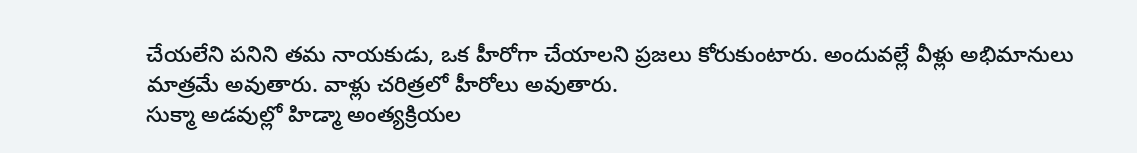చేయలేని పనిని తమ నాయకుడు, ఒక హీరోగా చేయాలని ప్రజలు కోరుకుంటారు. అందువల్లే వీళ్లు అభిమానులు మాత్రమే అవుతారు. వాళ్లు చరిత్రలో హీరోలు అవుతారు.
సుక్మా అడవుల్లో హిడ్మా అంత్యక్రియల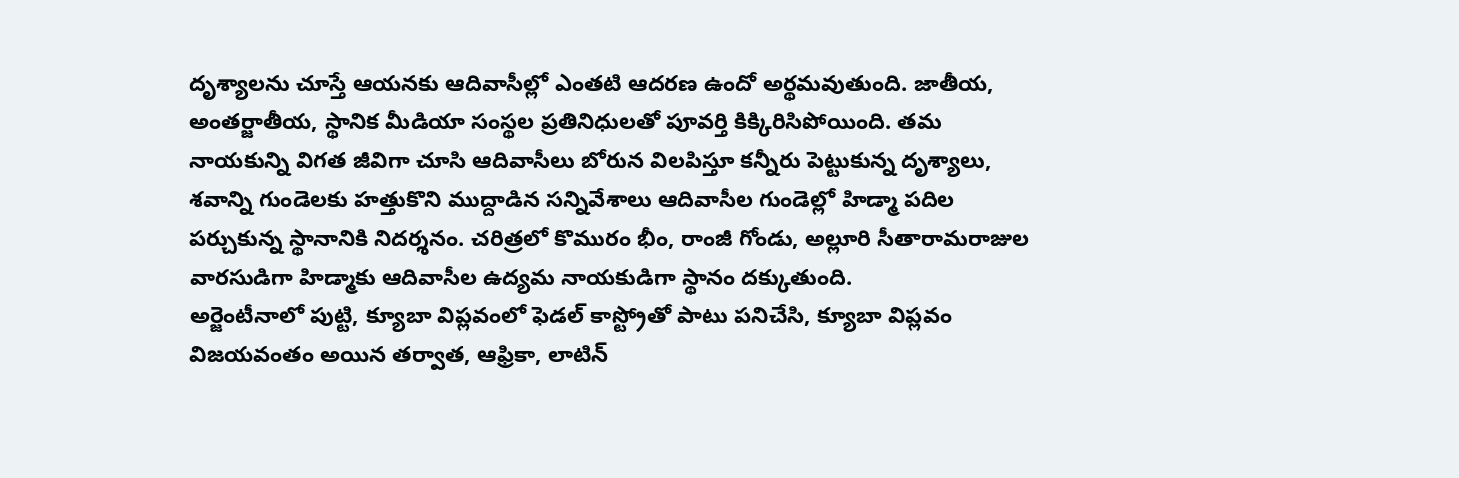దృశ్యాలను చూస్తే ఆయనకు ఆదివాసీల్లో ఎంతటి ఆదరణ ఉందో అర్థమవుతుంది. జాతీయ, అంతర్జాతీయ, స్థానిక మీడియా సంస్థల ప్రతినిధులతో పూవర్తి కిక్కిరిసిపోయింది. తమ నాయకున్ని విగత జీవిగా చూసి ఆదివాసీలు బోరున విలపిస్తూ కన్నీరు పెట్టుకున్న దృశ్యాలు, శవాన్ని గుండెలకు హత్తుకొని ముద్దాడిన సన్నివేశాలు ఆదివాసీల గుండెల్లో హిడ్మా పదిల పర్చుకున్న స్థానానికి నిదర్శనం. చరిత్రలో కొమురం భీం, రాంజీ గోండు, అల్లూరి సీతారామరాజుల వారసుడిగా హిడ్మాకు ఆదివాసీల ఉద్యమ నాయకుడిగా స్థానం దక్కుతుంది.
అర్జెంటీనాలో పుట్టి, క్యూబా విప్లవంలో ఫెడల్ కాస్ట్రోతో పాటు పనిచేసి, క్యూబా విప్లవం విజయవంతం అయిన తర్వాత, ఆఫ్రికా, లాటిన్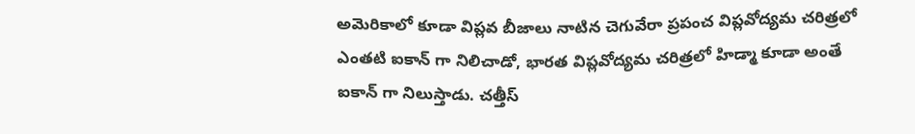అమెరికాలో కూడా విప్లవ బీజాలు నాటిన చెగువేరా ప్రపంచ విప్లవోద్యమ చరిత్రలో ఎంతటి ఐకాన్ గా నిలిచాడో, భారత విప్లవోద్యమ చరిత్రలో హిడ్మా కూడా అంతే ఐకాన్ గా నిలుస్తాడు. చత్తీస్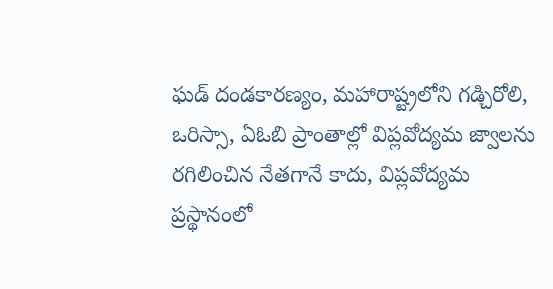ఘడ్ దండకారణ్యం, మహారాష్ట్రలోని గడ్చిరోలి, ఒరిస్సా, ఏఓబి ప్రాంతాల్లో విప్లవోద్యమ జ్వాలను రగిలించిన నేతగానే కాదు, విప్లవోద్యమ ప్రస్థానంలో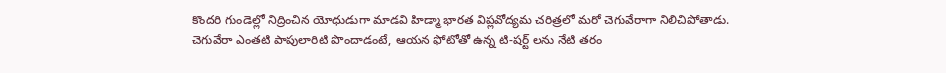కొందరి గుండెల్లో నిద్రించిన యోధుడుగా మాడవి హిడ్మా భారత విప్లవోద్యమ చరిత్రలో మరో చెగువేరాగా నిలిచిపోతాడు.
చెగువేరా ఎంతటి పాపులారిటి పొందాడంటే, ఆయన ఫోటోతో ఉన్న టి-షర్ట్ లను నేటి తరం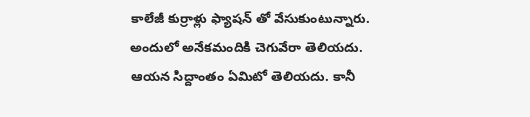కాలేజీ కుర్రాళ్లు ఫ్యాషన్ తో వేసుకుంటున్నారు. అందులో అనేకమందికి చెగువేరా తెలియదు. ఆయన సిద్దాంతం ఏమిటో తెలియదు. కానీ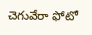చెగువేరా ఫోటో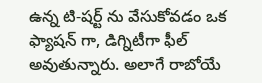ఉన్న టి-షర్ట్ ను వేసుకోవడం ఒక ఫ్యాషన్ గా, డిగ్నిటీగా ఫీల్ అవుతున్నారు. అలాగే రాబోయే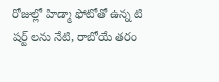రోజుల్లో హిడ్మా ఫోటోతో ఉన్న టి షర్ట్ లను నేటి, రాబోయే తరం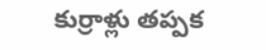కుర్రాళ్లు తప్పక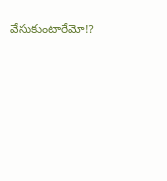వేసుకుంటారేమో!?